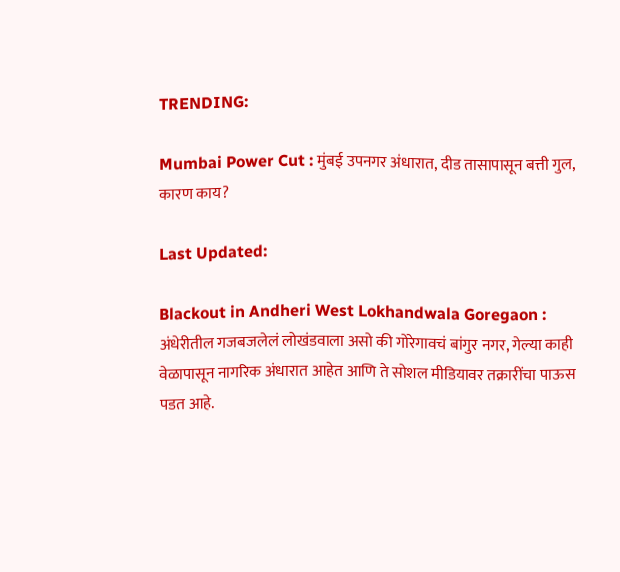TRENDING:

Mumbai Power Cut : मुंबई उपनगर अंधारात, दीड तासापासून बत्ती गुल, कारण काय?

Last Updated:

Blackout in Andheri West Lokhandwala Goregaon : अंधेरीतील गजबजलेलं लोखंडवाला असो की गोरेगावचं बांगुर नगर, गेल्या काही वेळापासून नागरिक अंधारात आहेत आणि ते सोशल मीडियावर तक्रारींचा पाऊस पडत आहे.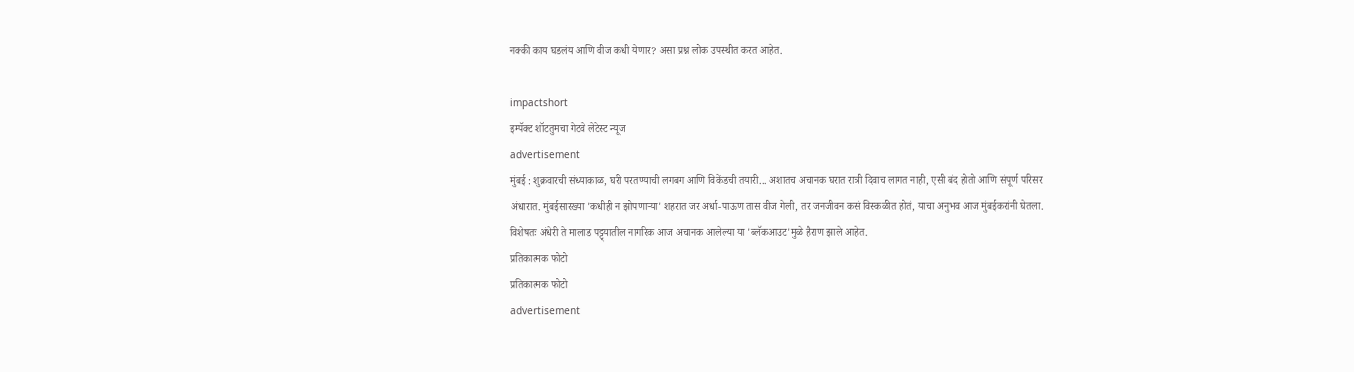नक्की काय घडलंय आणि वीज कधी येणार? असा प्रश्न लोक उपस्थीत करत आहेत.

impactshort
इम्पॅक्ट शॉटतुमचा गेटवे लेटेस्ट न्यूज
advertisement
मुंबई : शुक्रवारची संध्याकाळ, घरी परतण्याची लगबग आणि विकेंडची तयारी... अशातच अचानक घरात रात्री दिवाच लागत नाही, एसी बंद होतो आणि संपूर्ण परिसर अंधारात. मुंबईसारख्या 'कधीही न झोपणाऱ्या' शहरात जर अर्धा-पाऊण तास वीज गेली, तर जनजीवन कसं विस्कळीत होतं, याचा अनुभव आज मुंबईकरांनी घेतला. विशेषतः अंधेरी ते मालाड पट्ट्यातील नागरिक आज अचानक आलेल्या या 'ब्लॅकआउट'मुळे हैराण झाले आहेत.
प्रतिकात्मक फोटो
प्रतिकात्मक फोटो
advertisement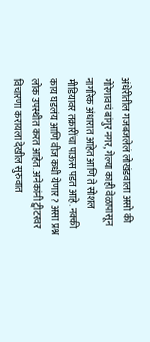अंधेरीतील गजबजलेलं लोखंडवाला असो की गोरेगावचं बांगुर नगर, गेल्या काही वेळापासून नागरिक अंधारात आहेत आणि ते सोशल मीडियावर तक्रारींचा पाऊस पडत आहे. नक्की काय घडलंय आणि वीज कधी येणार? असा प्रश्न लोक उपस्थीत करत आहेत. अनेकांनी ट्वीटरवर विचारणा करायला देखील सुरुवात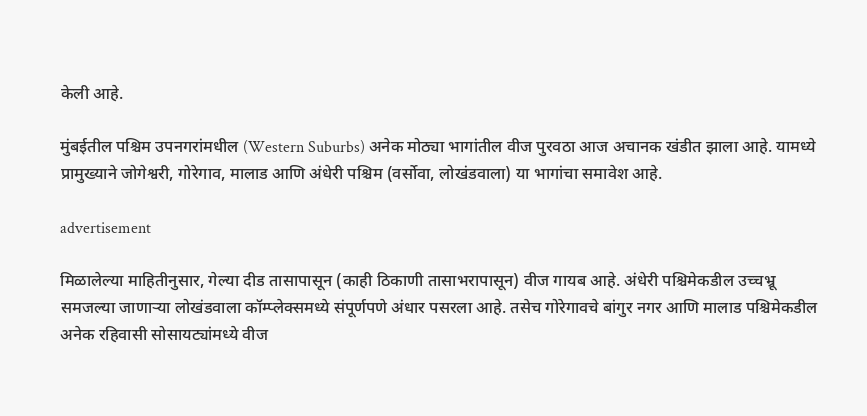केली आहे.

मुंबईतील पश्चिम उपनगरांमधील (Western Suburbs) अनेक मोठ्या भागांतील वीज पुरवठा आज अचानक खंडीत झाला आहे. यामध्ये प्रामुख्याने जोगेश्वरी, गोरेगाव, मालाड आणि अंधेरी पश्चिम (वर्सोवा, लोखंडवाला) या भागांचा समावेश आहे.

advertisement

मिळालेल्या माहितीनुसार, गेल्या दीड तासापासून (काही ठिकाणी तासाभरापासून) वीज गायब आहे. अंधेरी पश्चिमेकडील उच्चभ्रू समजल्या जाणाऱ्या लोखंडवाला कॉम्प्लेक्समध्ये संपूर्णपणे अंधार पसरला आहे. तसेच गोरेगावचे बांगुर नगर आणि मालाड पश्चिमेकडील अनेक रहिवासी सोसायट्यांमध्ये वीज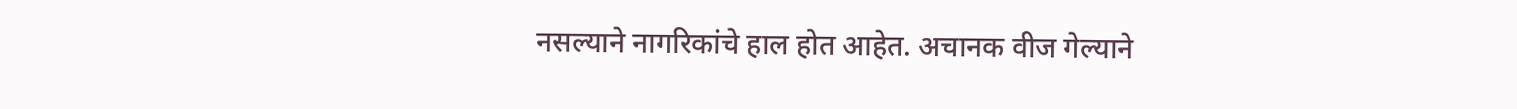नसल्याने नागरिकांचे हाल होत आहेत. अचानक वीज गेल्याने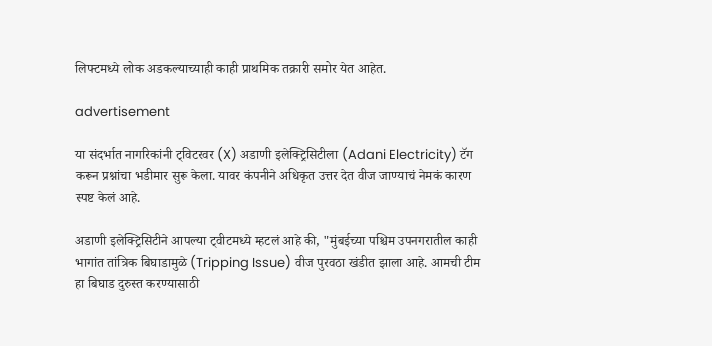लिफ्टमध्ये लोक अडकल्याच्याही काही प्राथमिक तक्रारी समोर येत आहेत.

advertisement

या संदर्भात नागरिकांनी ट्विटरवर (X) अडाणी इलेक्ट्रिसिटीला (Adani Electricity) टॅग करून प्रश्नांचा भडीमार सुरू केला. यावर कंपनीने अधिकृत उत्तर देत वीज जाण्याचं नेमकं कारण स्पष्ट केलं आहे.

अडाणी इलेक्ट्रिसिटीने आपल्या ट्वीटमध्ये म्हटलं आहे की, "मुंबईच्या पश्चिम उपनगरातील काही भागांत तांत्रिक बिघाडामुळे (Tripping Issue) वीज पुरवठा खंडीत झाला आहे. आमची टीम हा बिघाड दुरुस्त करण्यासाठी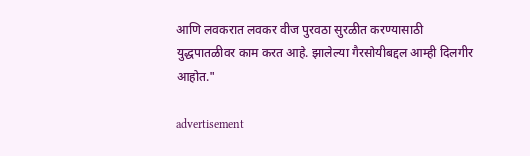आणि लवकरात लवकर वीज पुरवठा सुरळीत करण्यासाठी युद्धपातळीवर काम करत आहे. झालेल्या गैरसोयीबद्दल आम्ही दिलगीर आहोत."

advertisement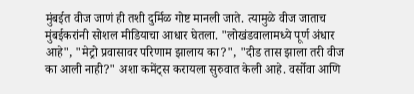मुंबईत वीज जाणं ही तशी दुर्मिळ गोष्ट मानली जाते. त्यामुळे वीज जाताच मुंबईकरांनी सोशल मीडियाचा आधार घेतला. "लोखंडवालामध्ये पूर्ण अंधार आहे", "मेट्रो प्रवासावर परिणाम झालाय का?", "दीड तास झाला तरी वीज का आली नाही?" अशा कमेंट्स करायला सुरुवात केली आहे. वर्सोवा आणि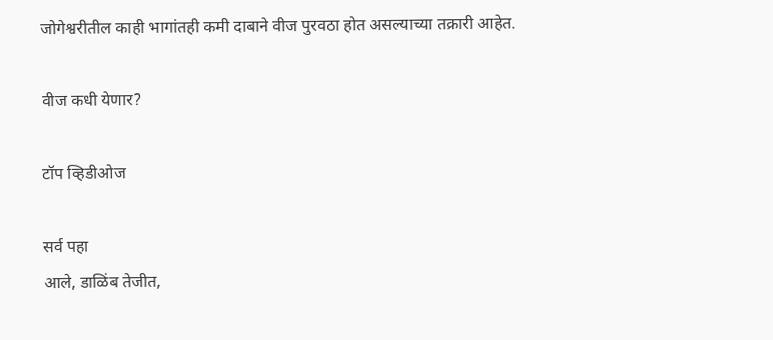जोगेश्वरीतील काही भागांतही कमी दाबाने वीज पुरवठा होत असल्याच्या तक्रारी आहेत.

वीज कधी येणार?

टॉप व्हिडीओज

सर्व पहा
आले, डाळिंब तेजीत,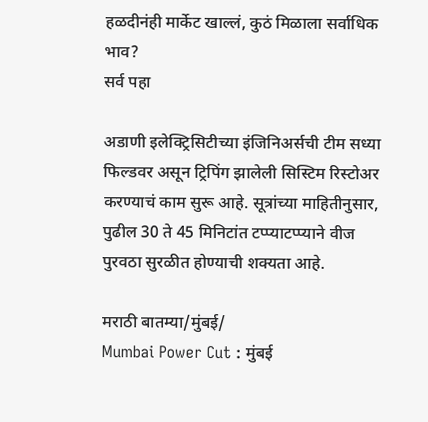हळदीनंही मार्केट खाल्लं, कुठं मिळाला सर्वाधिक भाव?
सर्व पहा

अडाणी इलेक्ट्रिसिटीच्या इंजिनिअर्सची टीम सध्या फिल्डवर असून ट्रिपिंग झालेली सिस्टिम रिस्टोअर करण्याचं काम सुरू आहे. सूत्रांच्या माहितीनुसार, पुढील 30 ते 45 मिनिटांत टप्प्याटप्प्याने वीज पुरवठा सुरळीत होण्याची शक्यता आहे.

मराठी बातम्या/मुंबई/
Mumbai Power Cut : मुंबई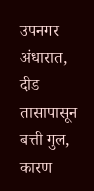उपनगर अंधारात, दीड तासापासून बत्ती गुल, कारण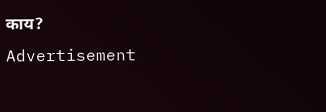काय?
Advertisement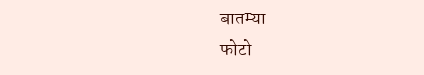बातम्या
फोटो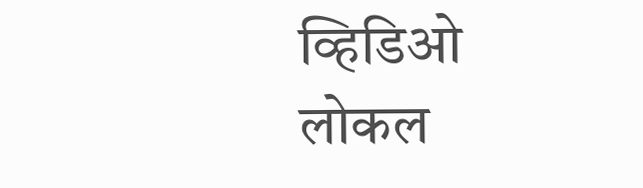व्हिडिओ
लोकल